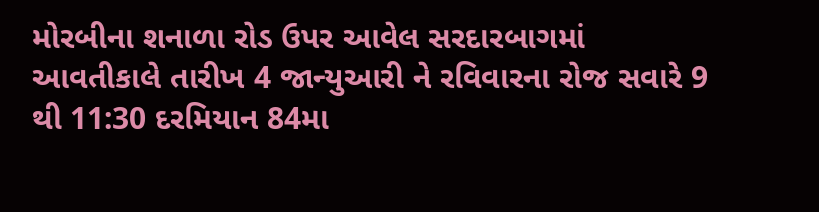મોરબીના શનાળા રોડ ઉપર આવેલ સરદારબાગમાં આવતીકાલે તારીખ 4 જાન્યુઆરી ને રવિવારના રોજ સવારે 9 થી 11:30 દરમિયાન 84મા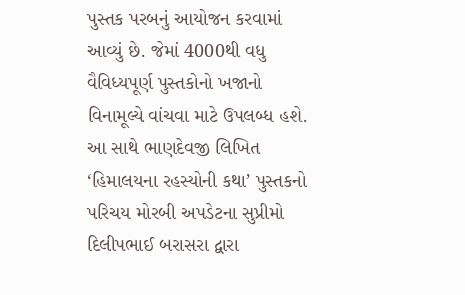પુસ્તક પરબનું આયોજન કરવામાં આવ્યું છે. જેમાં 4000થી વધુ વૈવિધ્યપૂર્ણ પુસ્તકોનો ખજાનો વિનામૂલ્યે વાંચવા માટે ઉપલબ્ધ હશે. આ સાથે ભાણદેવજી લિખિત ‘હિમાલયના રહસ્યોની કથા’ પુસ્તકનો પરિચય મોરબી અપડેટના સુપ્રીમો દિલીપભાઈ બરાસરા દ્વારા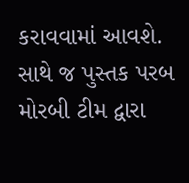કરાવવામાં આવશે. સાથે જ પુસ્તક પરબ મોરબી ટીમ દ્વારા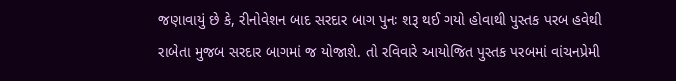જણાવાયું છે કે, રીનોવેશન બાદ સરદાર બાગ પુનઃ શરૂ થઈ ગયો હોવાથી પુસ્તક પરબ હવેથી રાબેતા મુજબ સરદાર બાગમાં જ યોજાશે. તો રવિવારે આયોજિત પુસ્તક પરબમાં વાંચનપ્રેમી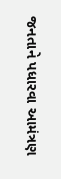જનતાને પધારવા આમંત્રણ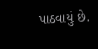પાઠવાયું છે.